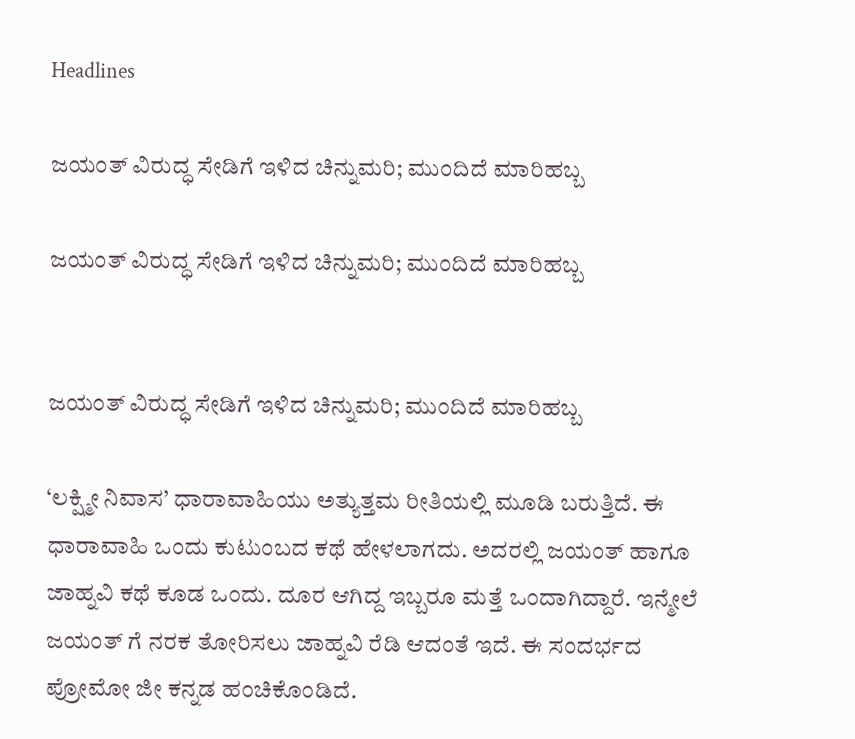Headlines

ಜಯಂತ್ ವಿರುದ್ಧ ಸೇಡಿಗೆ ಇಳಿದ ಚಿನ್ನುಮರಿ; ಮುಂದಿದೆ ಮಾರಿಹಬ್ಬ

ಜಯಂತ್ ವಿರುದ್ಧ ಸೇಡಿಗೆ ಇಳಿದ ಚಿನ್ನುಮರಿ; ಮುಂದಿದೆ ಮಾರಿಹಬ್ಬ


ಜಯಂತ್ ವಿರುದ್ಧ ಸೇಡಿಗೆ ಇಳಿದ ಚಿನ್ನುಮರಿ; ಮುಂದಿದೆ ಮಾರಿಹಬ್ಬ

‘ಲಕ್ಷ್ಮೀ ನಿವಾಸ’ ಧಾರಾವಾಹಿಯು ಅತ್ಯುತ್ತಮ ರೀತಿಯಲ್ಲಿ ಮೂಡಿ ಬರುತ್ತಿದೆ. ಈ ಧಾರಾವಾಹಿ ಒಂದು ಕುಟುಂಬದ ಕಥೆ ಹೇಳಲಾಗದು. ಅದರಲ್ಲಿ ಜಯಂತ್ ಹಾಗೂ ಜಾಹ್ನವಿ ಕಥೆ ಕೂಡ ಒಂದು. ದೂರ ಆಗಿದ್ದ ಇಬ್ಬರೂ ಮತ್ತೆ ಒಂದಾಗಿದ್ದಾರೆ. ಇನ್ಮೇಲೆ ಜಯಂತ್ ಗೆ ನರಕ ತೋರಿಸಲು ಜಾಹ್ನವಿ ರೆಡಿ ಆದಂತೆ ಇದೆ. ಈ ಸಂದರ್ಭದ ಪ್ರೋಮೋ ಜೀ ಕನ್ನಡ ಹಂಚಿಕೊಂಡಿದೆ.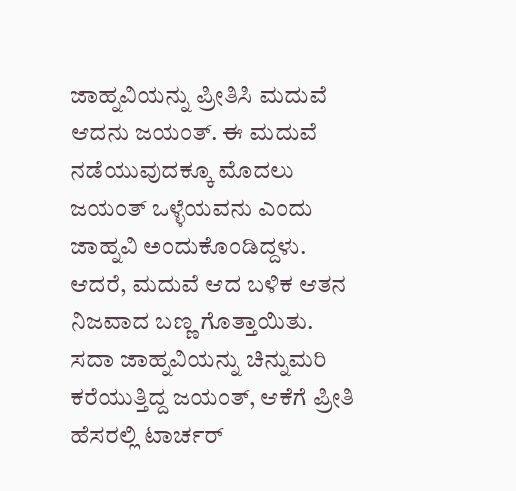ಜಾಹ್ನವಿಯನ್ನು ಪ್ರೀತಿಸಿ ಮದುವೆ ಆದನು ಜಯಂತ್. ಈ ಮದುವೆ ನಡೆಯುವುದಕ್ಕೂ ಮೊದಲು ಜಯಂತ್ ಒಳ್ಳೆಯವನು ಎಂದು ಜಾಹ್ನವಿ ಅಂದುಕೊಂಡಿದ್ದಳು. ಆದರೆ, ಮದುವೆ ಆದ ಬಳಿಕ ಆತನ ನಿಜವಾದ ಬಣ್ಣ ಗೊತ್ತಾಯಿತು. ಸದಾ ಜಾಹ್ನವಿಯನ್ನು ಚಿನ್ನುಮರಿ ಕರೆಯುತ್ತಿದ್ದ ಜಯಂತ್, ಆಕೆಗೆ ಪ್ರೀತಿ ಹೆಸರಲ್ಲಿ ಟಾರ್ಚರ್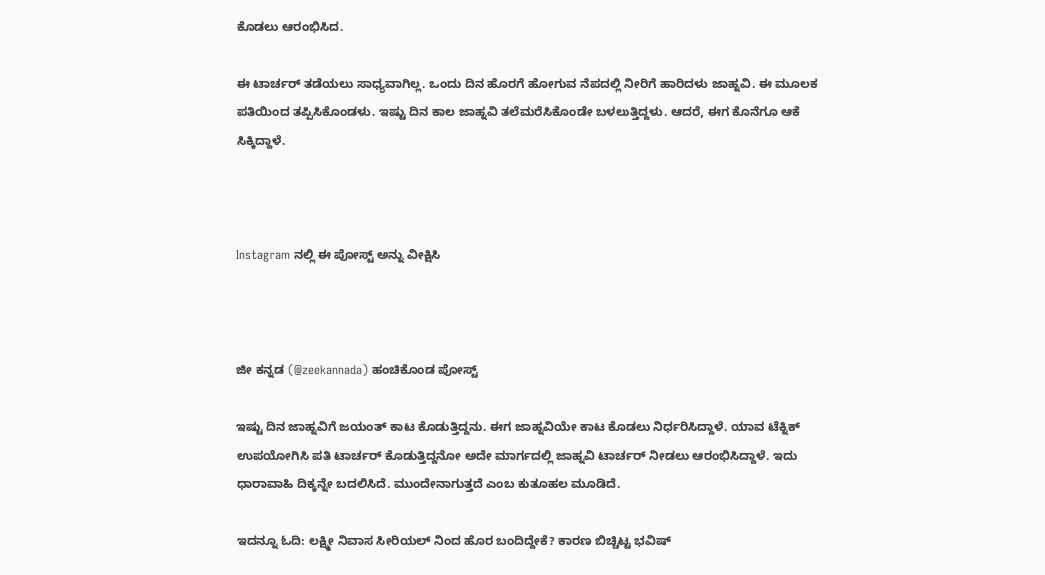ಕೊಡಲು ಆರಂಭಿಸಿದ.

ಈ ಟಾರ್ಚರ್ ತಡೆಯಲು ಸಾಧ್ಯವಾಗಿಲ್ಲ. ಒಂದು ದಿನ ಹೊರಗೆ ಹೋಗುವ ನೆಪದಲ್ಲಿ ನೀರಿಗೆ ಹಾರಿದಳು ಜಾಹ್ನವಿ. ಈ ಮೂಲಕ ಪತಿಯಿಂದ ತಪ್ಪಿಸಿಕೊಂಡಳು. ಇಷ್ಟು ದಿನ ಕಾಲ ಜಾಹ್ನವಿ ತಲೆಮರೆಸಿಕೊಂಡೇ ಬಳಲುತ್ತಿದ್ದಳು. ಆದರೆ, ಈಗ ಕೊನೆಗೂ ಆಕೆ ಸಿಕ್ಕಿದ್ದಾಳೆ.



Instagram ನಲ್ಲಿ ಈ ಪೋಸ್ಟ್ ಅನ್ನು ವೀಕ್ಷಿಸಿ



ಜೀ ಕನ್ನಡ (@zeekannada) ಹಂಚಿಕೊಂಡ ಪೋಸ್ಟ್

ಇಷ್ಟು ದಿನ ಜಾಹ್ನವಿಗೆ ಜಯಂತ್ ಕಾಟ ಕೊಡುತ್ತಿದ್ದನು. ಈಗ ಜಾಹ್ನವಿಯೇ ಕಾಟ ಕೊಡಲು ನಿರ್ಧರಿಸಿದ್ದಾಳೆ. ಯಾವ ಟೆಕ್ನಿಕ್ ಉಪಯೋಗಿಸಿ ಪತಿ ಟಾರ್ಚರ್ ಕೊಡುತ್ತಿದ್ದನೋ ಅದೇ ಮಾರ್ಗದಲ್ಲಿ ಜಾಹ್ನವಿ ಟಾರ್ಚರ್ ನೀಡಲು ಆರಂಭಿಸಿದ್ದಾಳೆ. ಇದು ಧಾರಾವಾಹಿ ದಿಕ್ಕನ್ನೇ ಬದಲಿಸಿದೆ. ಮುಂದೇನಾಗುತ್ತದೆ ಎಂಬ ಕುತೂಹಲ ಮೂಡಿದೆ.

ಇದನ್ನೂ ಓದಿ: ಲಕ್ಷ್ಮೀ ನಿವಾಸ ಸೀರಿಯಲ್ ನಿಂದ ಹೊರ ಬಂದಿದ್ದೇಕೆ? ಕಾರಣ ಬಿಚ್ಚಿಟ್ಟ ಭವಿಷ್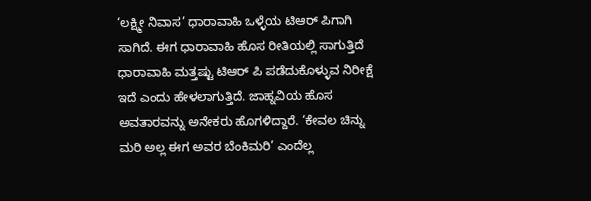‘ಲಕ್ಷ್ಮೀ ನಿವಾಸ’ ಧಾರಾವಾಹಿ ಒಳ್ಳೆಯ ಟಿಆರ್ ಪಿಗಾಗಿ ಸಾಗಿದೆ. ಈಗ ಧಾರಾವಾಹಿ ಹೊಸ ರೀತಿಯಲ್ಲಿ ಸಾಗುತ್ತಿದೆ ಧಾರಾವಾಹಿ ಮತ್ತಷ್ಟು ಟಿಆರ್ ಪಿ ಪಡೆದುಕೊಳ್ಳುವ ನಿರೀಕ್ಷೆ ಇದೆ ಎಂದು ಹೇಳಲಾಗುತ್ತಿದೆ. ಜಾಹ್ನವಿಯ ಹೊಸ ಅವತಾರವನ್ನು ಅನೇಕರು ಹೊಗಳಿದ್ದಾರೆ. ‘ಕೇವಲ ಚಿನ್ನು ಮರಿ ಅಲ್ಲ ಈಗ ಅವರ ಬೆಂಕಿಮರಿ’ ಎಂದೆಲ್ಲ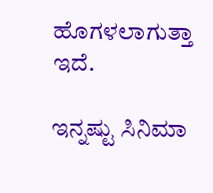ಹೊಗಳಲಾಗುತ್ತಾ ಇದೆ.

ಇನ್ನಷ್ಟು ಸಿನಿಮಾ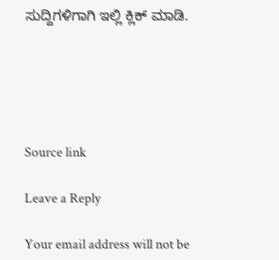ಸುದ್ದಿಗಳಿಗಾಗಿ ಇಲ್ಲಿ ಕ್ಲಿಕ್ ಮಾಡಿ.





Source link

Leave a Reply

Your email address will not be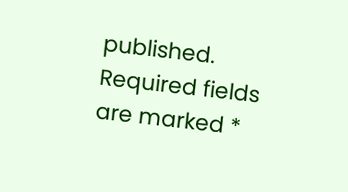published. Required fields are marked *